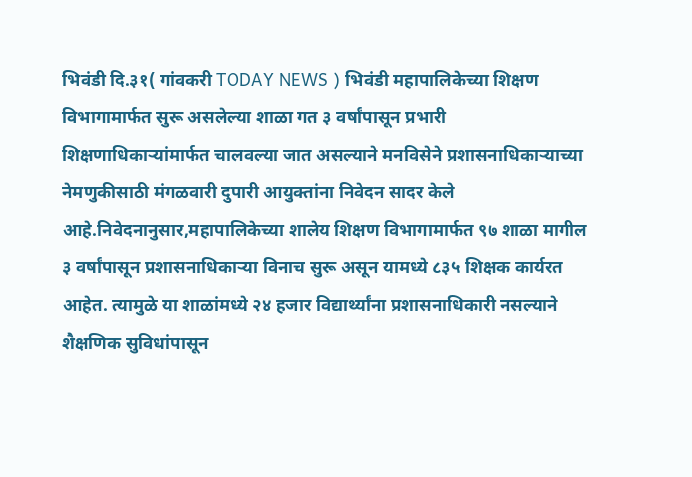भिवंडी दि.३१( गांवकरी TODAY NEWS ) भिवंडी महापालिकेच्या शिक्षण विभागामार्फत सुरू असलेल्या शाळा गत ३ वर्षांपासून प्रभारी शिक्षणाधिकाऱ्यांमार्फत चालवल्या जात असल्याने मनविसेने प्रशासनाधिकाऱ्याच्या नेमणुकीसाठी मंगळवारी दुपारी आयुक्तांना निवेदन सादर केले आहे.निवेदनानुसार,महापालिकेच्या शालेय शिक्षण विभागामार्फत ९७ शाळा मागील ३ वर्षांपासून प्रशासनाधिकाऱ्या विनाच सुरू असून यामध्ये ८३५ शिक्षक कार्यरत आहेत. त्यामुळे या शाळांमध्ये २४ हजार विद्यार्थ्यांना प्रशासनाधिकारी नसल्याने शैक्षणिक सुविधांपासून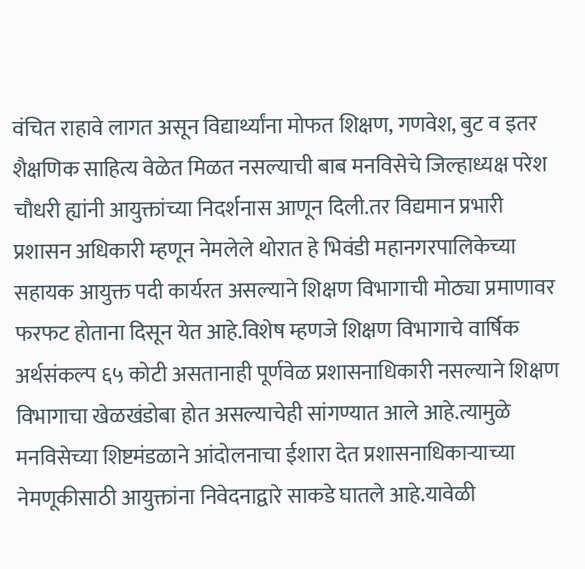वंचित राहावे लागत असून विद्यार्थ्यांना मोफत शिक्षण, गणवेश, बुट व इतर शैक्षणिक साहित्य वेळेत मिळत नसल्याची बाब मनविसेचे जिल्हाध्यक्ष परेश चौधरी ह्यांनी आयुक्तांच्या निदर्शनास आणून दिली.तर विद्यमान प्रभारी प्रशासन अधिकारी म्हणून नेमलेले थोरात हे भिवंडी महानगरपालिकेच्या सहायक आयुक्त पदी कार्यरत असल्याने शिक्षण विभागाची मोठ्या प्रमाणावर फरफट होताना दिसून येत आहे.विशेष म्हणजे शिक्षण विभागाचे वार्षिक अर्थसंकल्प ६५ कोटी असतानाही पूर्णवेळ प्रशासनाधिकारी नसल्याने शिक्षण विभागाचा खेळखंडोबा होत असल्याचेही सांगण्यात आले आहे.त्यामुळे मनविसेच्या शिष्टमंडळाने आंदोलनाचा ईशारा देत प्रशासनाधिकाऱ्याच्या नेमणूकीसाठी आयुक्तांना निवेदनाद्वारे साकडे घातले आहे.यावेळी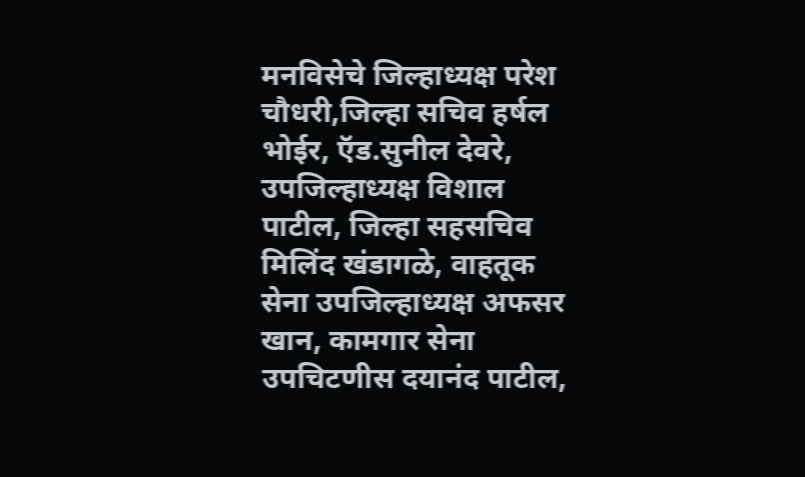मनविसेचे जिल्हाध्यक्ष परेश चौधरी,जिल्हा सचिव हर्षल भोईर, ऍड.सुनील देवरे, उपजिल्हाध्यक्ष विशाल पाटील, जिल्हा सहसचिव मिलिंद खंडागळे, वाहतूक सेना उपजिल्हाध्यक्ष अफसर खान, कामगार सेना उपचिटणीस दयानंद पाटील,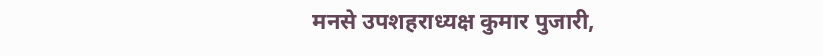मनसे उपशहराध्यक्ष कुमार पुजारी,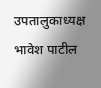उपतालुकाध्यक्ष भावेश पाटील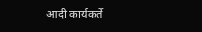आदी कार्यकर्ते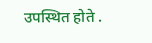उपस्थित होते .